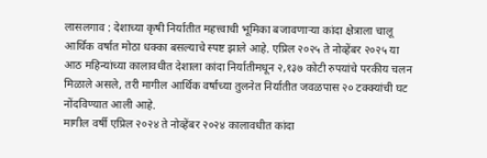लासलगाव : देशाच्या कृषी निर्यातीत महत्त्वाची भूमिका बजावणाऱ्या कांदा क्षेत्राला चालू आर्थिक वर्षात मोठा धक्का बसल्याचे स्पष्ट झाले आहे. एप्रिल २०२५ ते नोव्हेंबर २०२५ या आठ महिन्यांच्या कालावधीत देशाला कांदा निर्यातीमधून २,१३७ कोटी रुपयांचे परकीय चलन मिळाले असले, तरी मागील आर्थिक वर्षाच्या तुलनेत निर्यातीत जवळपास २० टक्क्यांची घट नोंदविण्यात आली आहे.
मागील वर्षी एप्रिल २०२४ ते नोव्हेंबर २०२४ कालावधीत कांदा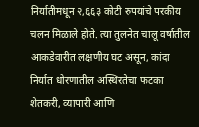निर्यातीमधून २,६६३ कोटी रुपयांचे परकीय चलन मिळाले होते. त्या तुलनेत चालू वर्षातील आकडेवारीत लक्षणीय घट असून, कांदा निर्यात धोरणातील अस्थिरतेचा फटका शेतकरी, व्यापारी आणि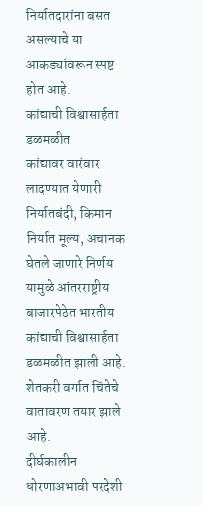निर्यातदारांना बसत असल्याचे या आकड्यांवरून स्पष्ट होत आहे.
कांद्याची विश्वासार्हता डळमळीत
कांद्यावर वारंवार लादण्यात येणारी निर्यातबंदी, किमान निर्यात मूल्य, अचानक घेतले जाणारे निर्णय यामुळे आंतरराष्ट्रीय बाजारपेठेत भारतीय कांद्याची विश्वासार्हता डळमळीत झाली आहे. शेतकरी वर्गात चिंतेचे वातावरण तयार झाले आहे.
दीर्घकालीन धोरणाअभावी परदेशी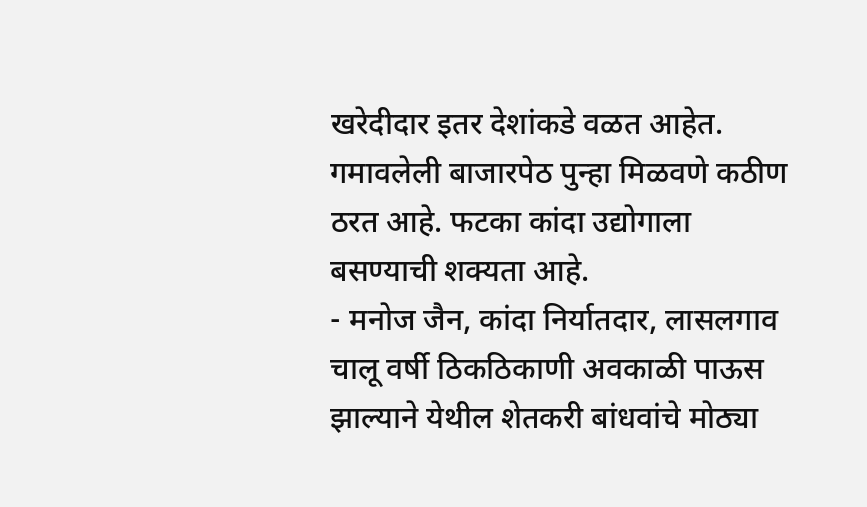खरेदीदार इतर देशांकडे वळत आहेत. गमावलेली बाजारपेठ पुन्हा मिळवणे कठीण ठरत आहे. फटका कांदा उद्योगाला बसण्याची शक्यता आहे.
- मनोज जैन, कांदा निर्यातदार, लासलगाव
चालू वर्षी ठिकठिकाणी अवकाळी पाऊस झाल्याने येथील शेतकरी बांधवांचे मोठ्या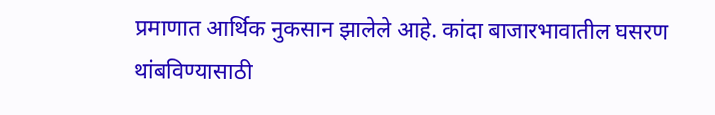प्रमाणात आर्थिक नुकसान झालेले आहे. कांदा बाजारभावातील घसरण थांबविण्यासाठी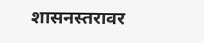शासनस्तरावर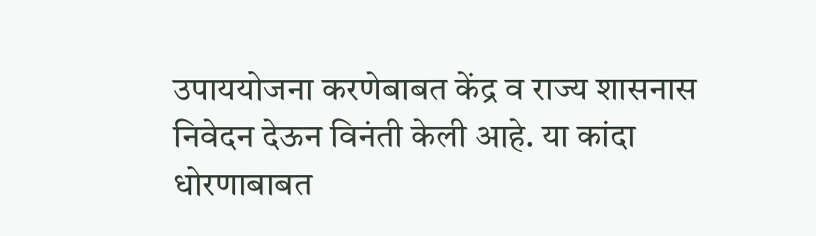उपाययोजना करणेबाबत केंद्र व राज्य शासनास निवेदन देऊन विनंती केली आहे. या कांदा धोरणाबाबत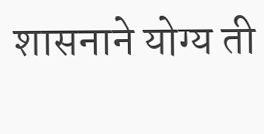शासनाने योग्य ती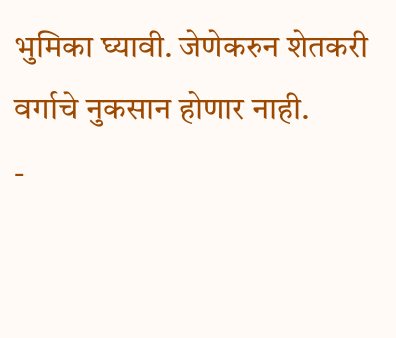भुमिका घ्यावी. जेणेकरुन शेतकरी वर्गाचे नुकसान होणार नाही.
-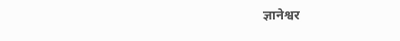ज्ञानेश्वर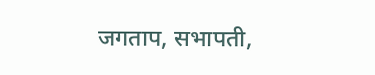जगताप, सभापती,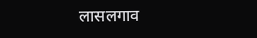लासलगाव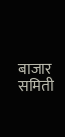बाजार समिती